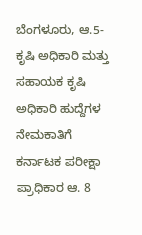ಬೆಂಗಳೂರು, ಆ.5-ಕೃಷಿ ಅಧಿಕಾರಿ ಮತ್ತು ಸಹಾಯಕ ಕೃಷಿ ಅಧಿಕಾರಿ ಹುದ್ದೆಗಳ ನೇಮಕಾತಿಗೆ ಕರ್ನಾಟಕ ಪರೀಕ್ಷಾ ಪ್ರಾಧಿಕಾರ ಆ. 8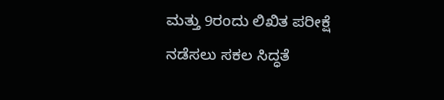ಮತ್ತು 9ರಂದು ಲಿಖಿತ ಪರೀಕ್ಷೆ ನಡೆಸಲು ಸಕಲ ಸಿದ್ಧತೆ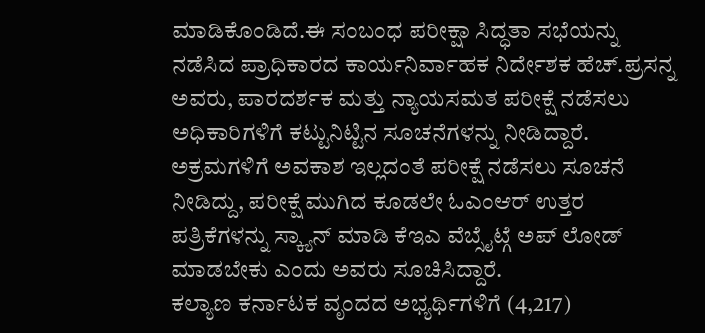ಮಾಡಿಕೊಂಡಿದೆ.ಈ ಸಂಬಂಧ ಪರೀಕ್ಷಾ ಸಿದ್ಧತಾ ಸಭೆಯನ್ನು ನಡೆಸಿದ ಪ್ರಾಧಿಕಾರದ ಕಾರ್ಯನಿರ್ವಾಹಕ ನಿರ್ದೇಶಕ ಹೆಚ್.ಪ್ರಸನ್ನ ಅವರು, ಪಾರದರ್ಶಕ ಮತ್ತು ನ್ಯಾಯಸಮತ ಪರೀಕ್ಷೆ ನಡೆಸಲು ಅಧಿಕಾರಿಗಳಿಗೆ ಕಟ್ಟುನಿಟ್ಟಿನ ಸೂಚನೆಗಳನ್ನು ನೀಡಿದ್ದಾರೆ.
ಅಕ್ರಮಗಳಿಗೆ ಅವಕಾಶ ಇಲ್ಲದಂತೆ ಪರೀಕ್ಷೆ ನಡೆಸಲು ಸೂಚನೆ ನೀಡಿದ್ದು, ಪರೀಕ್ಷೆ ಮುಗಿದ ಕೂಡಲೇ ಓಎಂಆರ್ ಉತ್ತರ ಪತ್ರಿಕೆಗಳನ್ನು ಸ್ಕ್ಯಾನ್ ಮಾಡಿ ಕೆಇಎ ವೆಬ್ಸೈಟ್ಗೆ ಅಪ್ ಲೋಡ್ ಮಾಡಬೇಕು ಎಂದು ಅವರು ಸೂಚಿಸಿದ್ದಾರೆ.
ಕಲ್ಯಾಣ ಕರ್ನಾಟಕ ವೃಂದದ ಅಭ್ಯರ್ಥಿಗಳಿಗೆ (4,217)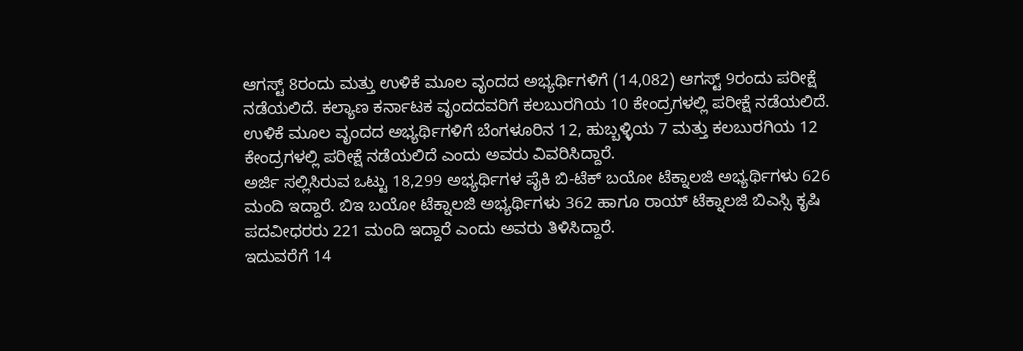ಆಗಸ್ಟ್ 8ರಂದು ಮತ್ತು ಉಳಿಕೆ ಮೂಲ ವೃಂದದ ಅಭ್ಯರ್ಥಿಗಳಿಗೆ (14,082) ಆಗಸ್ಟ್ 9ರಂದು ಪರೀಕ್ಷೆ ನಡೆಯಲಿದೆ. ಕಲ್ಯಾಣ ಕರ್ನಾಟಕ ವೃಂದದವರಿಗೆ ಕಲಬುರಗಿಯ 10 ಕೇಂದ್ರಗಳಲ್ಲಿ ಪರೀಕ್ಷೆ ನಡೆಯಲಿದೆ. ಉಳಿಕೆ ಮೂಲ ವೃಂದದ ಅಭ್ಯರ್ಥಿಗಳಿಗೆ ಬೆಂಗಳೂರಿನ 12, ಹುಬ್ಬಳ್ಳಿಯ 7 ಮತ್ತು ಕಲಬುರಗಿಯ 12 ಕೇಂದ್ರಗಳಲ್ಲಿ ಪರೀಕ್ಷೆ ನಡೆಯಲಿದೆ ಎಂದು ಅವರು ವಿವರಿಸಿದ್ದಾರೆ.
ಅರ್ಜಿ ಸಲ್ಲಿಸಿರುವ ಒಟ್ಟು 18,299 ಅಭ್ಯರ್ಥಿಗಳ ಪೈಕಿ ಬಿ-ಟೆಕ್ ಬಯೋ ಟೆಕ್ನಾಲಜಿ ಅಭ್ಯರ್ಥಿಗಳು 626 ಮಂದಿ ಇದ್ದಾರೆ. ಬಿಇ ಬಯೋ ಟೆಕ್ನಾಲಜಿ ಅಭ್ಯರ್ಥಿಗಳು 362 ಹಾಗೂ ರಾಯ್ ಟೆಕ್ನಾಲಜಿ ಬಿಎಸ್ಸಿ ಕೃಷಿ ಪದವೀಧರರು 221 ಮಂದಿ ಇದ್ದಾರೆ ಎಂದು ಅವರು ತಿಳಿಸಿದ್ದಾರೆ.
ಇದುವರೆಗೆ 14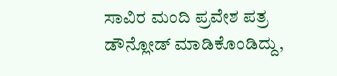ಸಾವಿರ ಮಂದಿ ಪ್ರವೇಶ ಪತ್ರ ಡೌನ್ಲೋಡ್ ಮಾಡಿಕೊಂಡಿದ್ದು,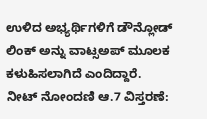ಉಳಿದ ಅಭ್ಯರ್ಥಿಗಳಿಗೆ ಡೌನ್ಲೋಡ್ ಲಿಂಕ್ ಅನ್ನು ವಾಟ್ಸಅಪ್ ಮೂಲಕ ಕಳುಹಿಸಲಾಗಿದೆ ಎಂದಿದ್ದಾರೆ.
ನೀಟ್ ನೋಂದಣಿ ಆ.7 ವಿಸ್ತರಣೆ: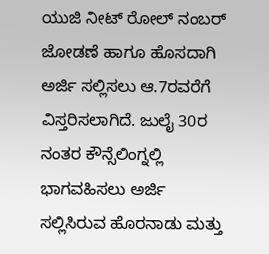ಯುಜಿ ನೀಟ್ ರೋಲ್ ನಂಬರ್ ಜೋಡಣೆ ಹಾಗೂ ಹೊಸದಾಗಿ ಅರ್ಜಿ ಸಲ್ಲಿಸಲು ಆ.7ರವರೆಗೆ ವಿಸ್ತರಿಸಲಾಗಿದೆ. ಜುಲೈ 30ರ ನಂತರ ಕೌನ್ಸೆಲಿಂಗ್ನಲ್ಲಿ ಭಾಗವಹಿಸಲು ಅರ್ಜಿ ಸಲ್ಲಿಸಿರುವ ಹೊರನಾಡು ಮತ್ತು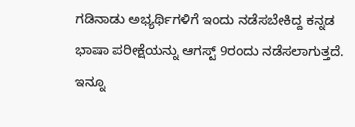ಗಡಿನಾಡು ಅಭ್ಯರ್ಥಿಗಳಿಗೆ ಇಂದು ನಡೆಸಬೇಕಿದ್ದ ಕನ್ನಡ ಭಾಷಾ ಪರೀಕ್ಷೆಯನ್ನು ಆಗಸ್ಟ್ 9ರಂದು ನಡೆಸಲಾಗುತ್ತದೆ.
ಇನ್ನೂ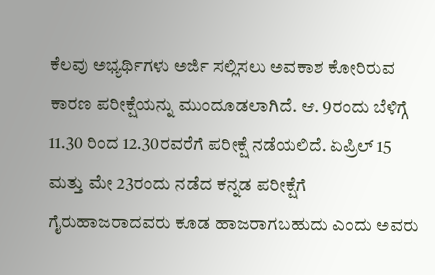ಕೆಲವು ಅಭ್ಯರ್ಥಿಗಳು ಅರ್ಜಿ ಸಲ್ಲಿಸಲು ಅವಕಾಶ ಕೋರಿರುವ ಕಾರಣ ಪರೀಕ್ಷೆಯನ್ನು ಮುಂದೂಡಲಾಗಿದೆ. ಆ. 9ರಂದು ಬೆಳಿಗ್ಗೆ 11.30 ರಿಂದ 12.30ರವರೆಗೆ ಪರೀಕ್ಷೆ ನಡೆಯಲಿದೆ. ಏಪ್ರಿಲ್ 15 ಮತ್ತು ಮೇ 23ರಂದು ನಡೆದ ಕನ್ನಡ ಪರೀಕ್ಷೆಗೆ ಗೈರುಹಾಜರಾದವರು ಕೂಡ ಹಾಜರಾಗಬಹುದು ಎಂದು ಅವರು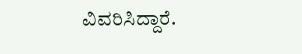ವಿವರಿಸಿದ್ದಾರೆ.